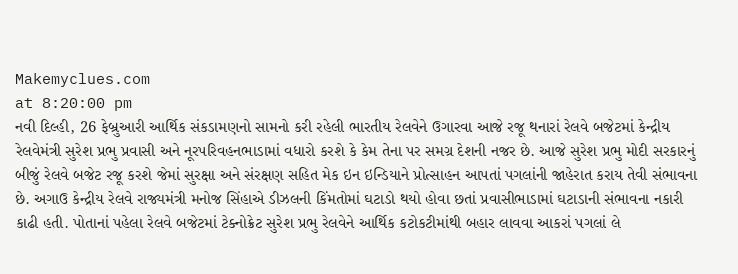Makemyclues.com
at 8:20:00 pm
નવી દિલ્હી, 26 ફેબ્રુઆરી આર્થિક સંકડામણનો સામનો કરી રહેલી ભારતીય રેલવેને ઉગારવા આજે રજૂ થનારાં રેલવે બજેટમાં કેન્દ્રીય રેલવેમંત્રી સુરેશ પ્રભુ પ્રવાસી અને નૂરપરિવહનભાડામાં વધારો કરશે કે કેમ તેના પર સમગ્ર દેશની નજર છે. આજે સુરેશ પ્રભુ મોદી સરકારનું બીજું રેલવે બજેટ રજૂ કરશે જેમાં સુરક્ષા અને સંરક્ષણ સહિત મેક ઇન ઇન્ડિયાને પ્રોત્સાહન આપતાં પગલાંની જાહેરાત કરાય તેવી સંભાવના છે. અગાઉ કેન્દ્રીય રેલવે રાજ્યમંત્રી મનોજ સિંહાએ ડીઝલની કિંમતોમાં ઘટાડો થયો હોવા છતાં પ્રવાસીભાડામાં ઘટાડાની સંભાવના નકારી કાઢી હતી. પોતાનાં પહેલા રેલવે બજેટમાં ટેક્નોક્રેટ સુરેશ પ્રભુ રેલવેને આર્થિક કટોકટીમાંથી બહાર લાવવા આકરાં પગલાં લે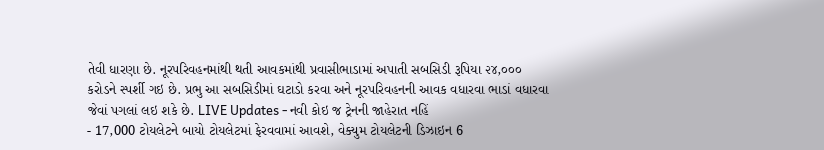તેવી ધારણા છે. નૂરપરિવહનમાંથી થતી આવકમાંથી પ્રવાસીભાડામાં અપાતી સબસિડી રૂપિયા ૨૪,૦૦૦ કરોડને સ્પર્શી ગઇ છે. પ્રભુ આ સબસિડીમાં ઘટાડો કરવા અને નૂરપરિવહનની આવક વધારવા ભાડાં વધારવા જેવાં પગલાં લઇ શકે છે. LIVE Updates - નવી કોઇ જ ટ્રેનની જાહેરાત નહિં
- 17,000 ટોયલેટને બાયો ટોયલેટમાં ફેરવવામાં આવશે, વેક્યુમ ટોયલેટની ડિઝાઇન 6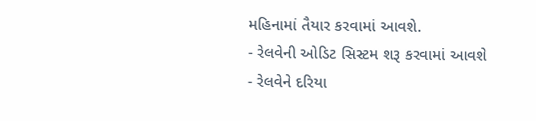મહિનામાં તૈયાર કરવામાં આવશે.
- રેલવેની ઓડિટ સિસ્ટમ શરૂ કરવામાં આવશે
- રેલવેને દરિયા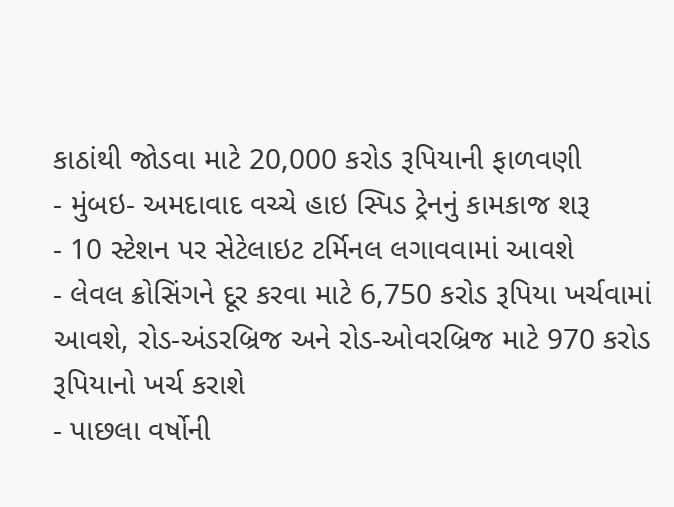કાઠાંથી જોડવા માટે 20,000 કરોડ રૂપિયાની ફાળવણી
- મુંબઇ- અમદાવાદ વચ્ચે હાઇ સ્પિડ ટ્રેનનું કામકાજ શરૂ
- 10 સ્ટેશન પર સેટેલાઇટ ટર્મિનલ લગાવવામાં આવશે
- લેવલ ક્રોસિંગને દૂર કરવા માટે 6,750 કરોડ રૂપિયા ખર્ચવામાં આવશે, રોડ-અંડરબ્રિજ અને રોડ-ઓવરબ્રિજ માટે 970 કરોડ રૂપિયાનો ખર્ચ કરાશે
- પાછલા વર્ષોની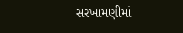સરખામણીમાં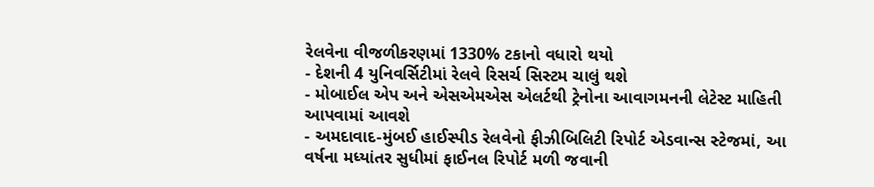રેલવેના વીજળીકરણમાં 1330% ટકાનો વધારો થયો
- દેશની 4 યુનિવર્સિટીમાં રેલવે રિસર્ચ સિસ્ટમ ચાલું થશે
- મોબાઈલ એપ અને એસએમએસ એલર્ટથી ટ્રેનોના આવાગમનની લેટેસ્ટ માહિતી આપવામાં આવશે
- અમદાવાદ-મુંબઈ હાઈસ્પીડ રેલવેનો ફીઝીબિલિટી રિપોર્ટ એડવાન્સ સ્ટેજમાં, આ વર્ષના મધ્યાંતર સુધીમાં ફાઈનલ રિપોર્ટ મળી જવાની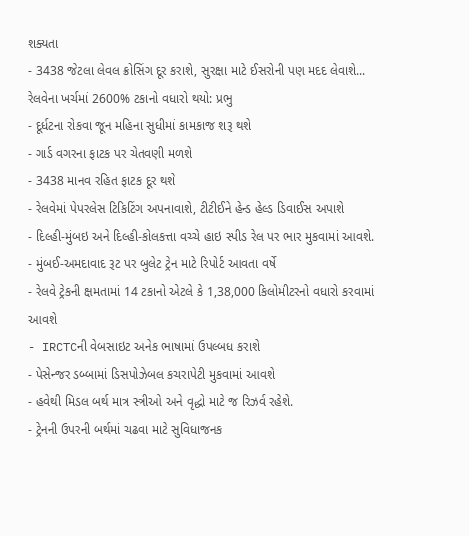શક્યતા
- 3438 જેટલા લેવલ ક્રોસિંગ દૂર કરાશે, સુરક્ષા માટે ઈસરોની પણ મદદ લેવાશે... રેલવેના ખર્ચમાં 2600% ટકાનો વધારો થયો: પ્રભુ
- દૂર્ધટના રોકવા જૂન મહિના સુધીમાં કામકાજ શરૂ થશે
- ગાર્ડ વગરના ફાટક પર ચેતવણી મળશે
- 3438 માનવ રહિત ફાટક દૂર થશે
- રેલવેમાં પેપરલેસ ટિકિટિંગ અપનાવાશે, ટીટીઈને હેન્ડ હેલ્ડ ડિવાઈસ અપાશે
- દિલ્હી-મુંબઇ અને દિલ્હી-કોલકત્તા વચ્ચે હાઇ સ્પીડ રેલ પર ભાર મુકવામાં આવશે.
- મુંબઈ-અમદાવાદ રૂટ પર બુલેટ ટ્રેન માટે રિપોર્ટ આવતા વર્ષે
- રેલવે ટ્રેકની ક્ષમતામાં 14 ટકાનો એટલે કે 1,38,000 કિલોમીટરનો વધારો કરવામાં આવશે
- IRCTCની વેબસાઇટ અનેક ભાષામાં ઉપલ્બધ કરાશે
- પેસેન્જર ડબ્બામાં ડિસપોઝેબલ કચરાપેટી મુકવામાં આવશે
- હવેથી મિડલ બર્થ માત્ર સ્ત્રીઓ અને વૃદ્ધો માટે જ રિઝર્વ રહેશે.
- ટ્રેનની ઉપરની બર્થમાં ચઢવા માટે સુવિધાજનક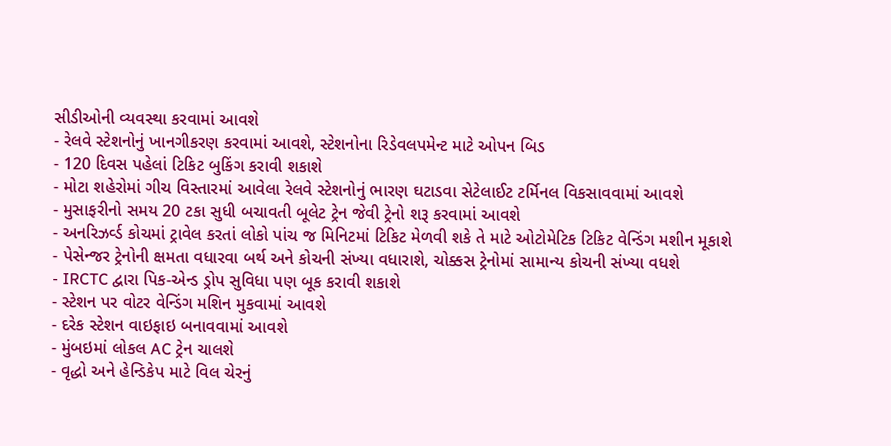સીડીઓની વ્યવસ્થા કરવામાં આવશે
- રેલવે સ્ટેશનોનું ખાનગીકરણ કરવામાં આવશે, સ્ટેશનોના રિડેવલપમેન્ટ માટે ઓપન બિડ
- 120 દિવસ પહેલાં ટિકિટ બુકિંગ કરાવી શકાશે
- મોટા શહેરોમાં ગીચ વિસ્તારમાં આવેલા રેલવે સ્ટેશનોનું ભારણ ઘટાડવા સેટેલાઈટ ટર્મિનલ વિકસાવવામાં આવશે
- મુસાફરીનો સમય 20 ટકા સુધી બચાવતી બૂલેટ ટ્રેન જેવી ટ્રેનો શરૂ કરવામાં આવશે
- અનરિઝર્વ્ડ કોચમાં ટ્રાવેલ કરતાં લોકો પાંચ જ મિનિટમાં ટિકિટ મેળવી શકે તે માટે ઓટોમેટિક ટિકિટ વેન્ડિંગ મશીન મૂકાશે
- પેસેન્જર ટ્રેનોની ક્ષમતા વધારવા બર્થ અને કોચની સંખ્યા વધારાશે, ચોક્કસ ટ્રેનોમાં સામાન્ય કોચની સંખ્યા વધશે
- IRCTC દ્વારા પિક-એન્ડ ડ્રોપ સુવિધા પણ બૂક કરાવી શકાશે
- સ્ટેશન પર વોટર વેન્ડિંગ મશિન મુકવામાં આવશે
- દરેક સ્ટેશન વાઇફાઇ બનાવવામાં આવશે
- મુંબઇમાં લોકલ AC ટ્રેન ચાલશે
- વૃદ્ધો અને હેન્ડિકેપ માટે વિલ ચેરનું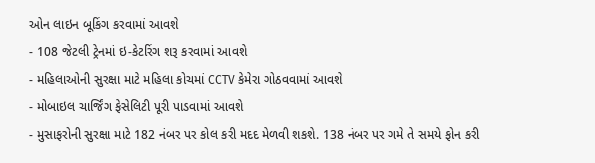ઓન લાઇન બૂકિંગ કરવામાં આવશે
- 108 જેટલી ટ્રેનમાં ઇ-કેટરિંગ શરૂ કરવામાં આવશે
- મહિલાઓની સુરક્ષા માટે મહિલા કોચમાં CCTV કેમેરા ગોઠવવામાં આવશે
- મોબાઇલ ચાર્જિંગ ફેસેલિટી પૂરી પાડવામાં આવશે
- મુસાફરોની સુરક્ષા માટે 182 નંબર પર કોલ કરી મદદ મેળવી શકશે. 138 નંબર પર ગમે તે સમયે ફોન કરી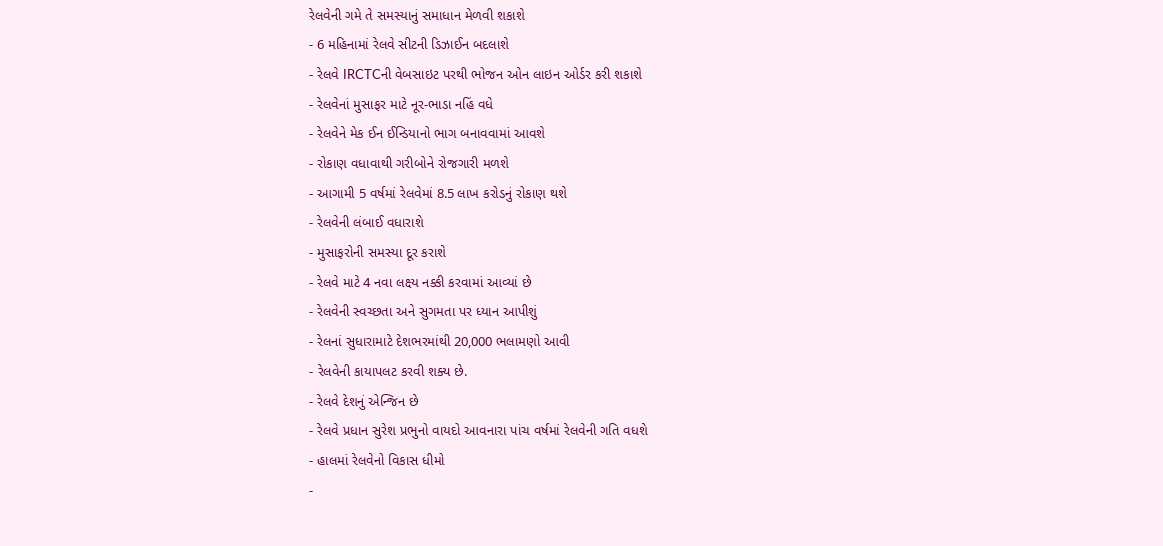રેલવેની ગમે તે સમસ્યાનું સમાધાન મેળવી શકાશે
- 6 મહિનામાં રેલવે સીટની ડિઝાઈન બદલાશે
- રેલવે IRCTCની વેબસાઇટ પરથી ભોજન ઓન લાઇન ઓર્ડર કરી શકાશે
- રેલવેનાં મુસાફર માટે નૂર-ભાડા નહિં વધે
- રેલવેને મેક ઈન ઈન્ડિયાનો ભાગ બનાવવામાં આવશે
- રોકાણ વધાવાથી ગરીબોને રોજગારી મળશે
- આગામી 5 વર્ષમાં રેલવેમાં 8.5 લાખ કરોડનું રોકાણ થશે
- રેલવેની લંબાઈ વધારાશે
- મુસાફરોની સમસ્યા દૂર કરાશે
- રેલવે માટે 4 નવા લક્ષ્ય નક્કી કરવામાં આવ્યાં છે
- રેલવેની સ્વચ્છતા અને સુગમતા પર ધ્યાન આપીશું
- રેલનાં સુધારામાટે દેશભરમાંથી 20,000 ભલામણો આવી
- રેલવેની કાયાપલટ કરવી શક્ય છે.
- રેલવે દેશનું એન્જિન છે
- રેલવે પ્રધાન સુરેશ પ્રભુનો વાયદો આવનારા પાંચ વર્ષમાં રેલવેની ગતિ વધશે
- હાલમાં રેલવેનો વિકાસ ધીમો
-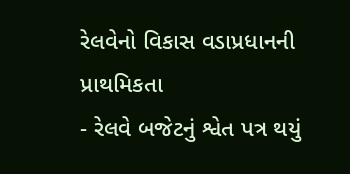રેલવેનો વિકાસ વડાપ્રધાનની પ્રાથમિકતા
- રેલવે બજેટનું શ્વેત પત્ર થયું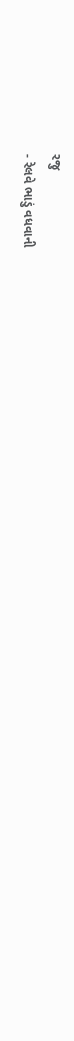રજુ
- રેલવે ભાડું વધવાની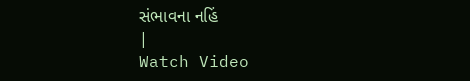સંભાવના નહિં
|
Watch Video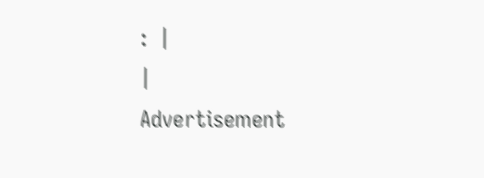:  |
|
Advertisement